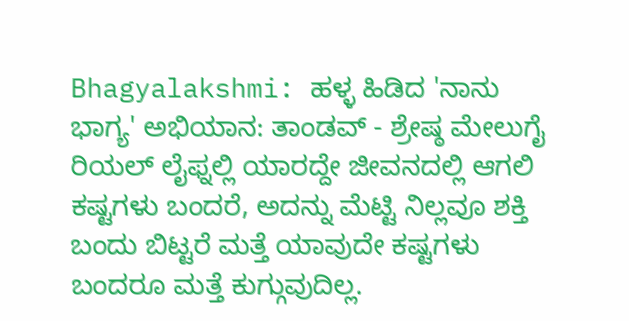Bhagyalakshmi: ಹಳ್ಳ ಹಿಡಿದ 'ನಾನು ಭಾಗ್ಯ' ಅಭಿಯಾನ: ತಾಂಡವ್ - ಶ್ರೇಷ್ಠ ಮೇಲುಗೈ
ರಿಯಲ್ ಲೈಫ್ನಲ್ಲಿ ಯಾರದ್ದೇ ಜೀವನದಲ್ಲಿ ಆಗಲಿ ಕಷ್ಟಗಳು ಬಂದರೆ, ಅದನ್ನು ಮೆಟ್ಟಿ ನಿಲ್ಲವೂ ಶಕ್ತಿ ಬಂದು ಬಿಟ್ಟರೆ ಮತ್ತೆ ಯಾವುದೇ ಕಷ್ಟಗಳು ಬಂದರೂ ಮತ್ತೆ ಕುಗ್ಗುವುದಿಲ್ಲ.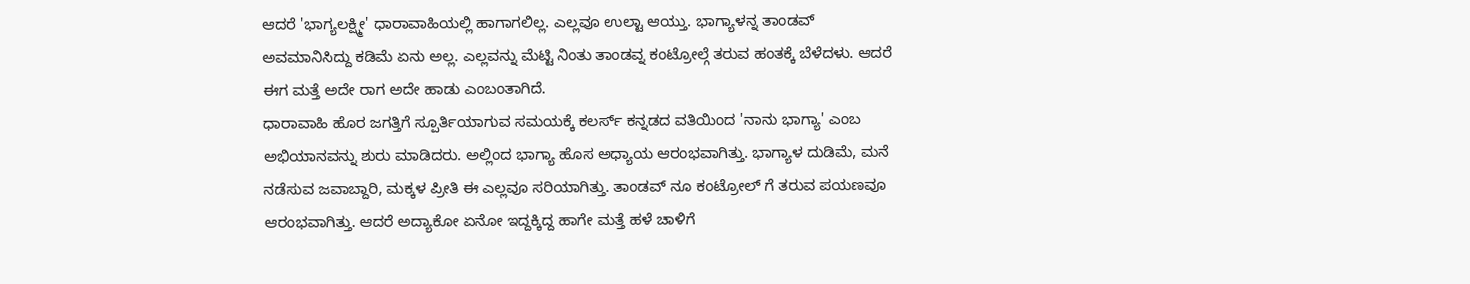ಆದರೆ 'ಭಾಗ್ಯಲಕ್ಷ್ಮೀ' ಧಾರಾವಾಹಿಯಲ್ಲಿ ಹಾಗಾಗಲಿಲ್ಲ. ಎಲ್ಲವೂ ಉಲ್ಟಾ ಆಯ್ತು. ಭಾಗ್ಯಾಳನ್ನ ತಾಂಡವ್ ಅವಮಾನಿಸಿದ್ದು ಕಡಿಮೆ ಏನು ಅಲ್ಲ. ಎಲ್ಲವನ್ನು ಮೆಟ್ಟಿ ನಿಂತು ತಾಂಡವ್ನ ಕಂಟ್ರೋಲ್ಗೆ ತರುವ ಹಂತಕ್ಕೆ ಬೆಳೆದಳು. ಆದರೆ ಈಗ ಮತ್ತೆ ಅದೇ ರಾಗ ಅದೇ ಹಾಡು ಎಂಬಂತಾಗಿದೆ.
ಧಾರಾವಾಹಿ ಹೊರ ಜಗತ್ತಿಗೆ ಸ್ಪೂರ್ತಿಯಾಗುವ ಸಮಯಕ್ಕೆ ಕಲರ್ಸ್ ಕನ್ನಡದ ವತಿಯಿಂದ 'ನಾನು ಭಾಗ್ಯಾ' ಎಂಬ ಅಭಿಯಾನವನ್ನು ಶುರು ಮಾಡಿದರು. ಅಲ್ಲಿಂದ ಭಾಗ್ಯಾ ಹೊಸ ಅಧ್ಯಾಯ ಆರಂಭವಾಗಿತ್ತು. ಭಾಗ್ಯಾಳ ದುಡಿಮೆ, ಮನೆ ನಡೆಸುವ ಜವಾಬ್ದಾರಿ, ಮಕ್ಕಳ ಪ್ರೀತಿ ಈ ಎಲ್ಲವೂ ಸರಿಯಾಗಿತ್ತು. ತಾಂಡವ್ ನೂ ಕಂಟ್ರೋಲ್ ಗೆ ತರುವ ಪಯಣವೂ ಆರಂಭವಾಗಿತ್ತು. ಆದರೆ ಅದ್ಯಾಕೋ ಏನೋ ಇದ್ದಕ್ಕಿದ್ದ ಹಾಗೇ ಮತ್ತೆ ಹಳೆ ಚಾಳಿಗೆ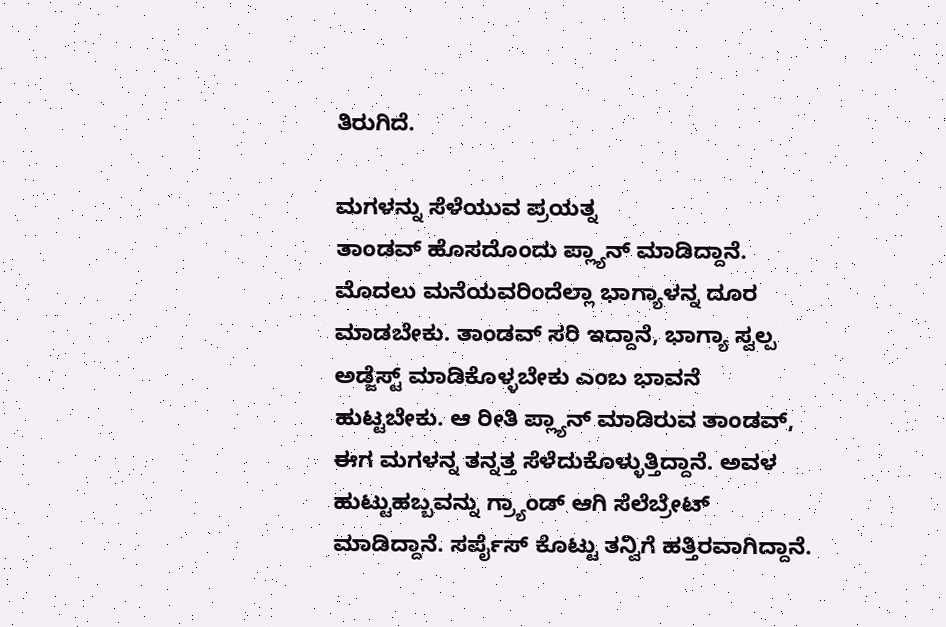ತಿರುಗಿದೆ.

ಮಗಳನ್ನು ಸೆಳೆಯುವ ಪ್ರಯತ್ನ
ತಾಂಡವ್ ಹೊಸದೊಂದು ಪ್ಲ್ಯಾನ್ ಮಾಡಿದ್ದಾನೆ. ಮೊದಲು ಮನೆಯವರಿಂದೆಲ್ಲಾ ಭಾಗ್ಯಾಳನ್ನ ದೂರ ಮಾಡಬೇಕು. ತಾಂಡವ್ ಸರಿ ಇದ್ದಾನೆ, ಭಾಗ್ಯಾ ಸ್ವಲ್ಪ ಅಡ್ಜೆಸ್ಟ್ ಮಾಡಿಕೊಳ್ಳಬೇಕು ಎಂಬ ಭಾವನೆ ಹುಟ್ಟಬೇಕು. ಆ ರೀತಿ ಪ್ಲ್ಯಾನ್ ಮಾಡಿರುವ ತಾಂಡವ್, ಈಗ ಮಗಳನ್ನ ತನ್ನತ್ತ ಸೆಳೆದುಕೊಳ್ಳುತ್ತಿದ್ದಾನೆ. ಅವಳ ಹುಟ್ಟುಹಬ್ಬವನ್ನು ಗ್ರ್ಯಾಂಡ್ ಆಗಿ ಸೆಲೆಬ್ರೇಟ್ ಮಾಡಿದ್ದಾನೆ. ಸರ್ಪೈಸ್ ಕೊಟ್ಟು ತನ್ವಿಗೆ ಹತ್ತಿರವಾಗಿದ್ದಾನೆ.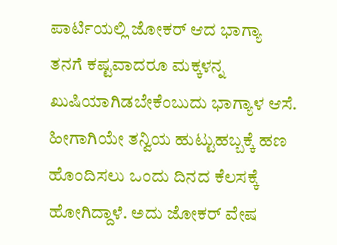ಪಾರ್ಟಿಯಲ್ಲಿ ಜೋಕರ್ ಆದ ಭಾಗ್ಯಾ
ತನಗೆ ಕಷ್ಟವಾದರೂ ಮಕ್ಕಳನ್ನ ಖುಷಿಯಾಗಿಡಬೇಕೆಂಬುದು ಭಾಗ್ಯಾಳ ಆಸೆ. ಹೀಗಾಗಿಯೇ ತನ್ವಿಯ ಹುಟ್ಟುಹಬ್ಬಕ್ಕೆ ಹಣ ಹೊಂದಿಸಲು ಒಂದು ದಿನದ ಕೆಲಸಕ್ಕೆ ಹೋಗಿದ್ದಾಳೆ. ಅದು ಜೋಕರ್ ವೇಷ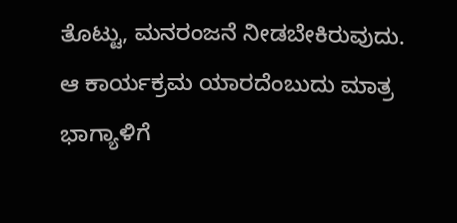ತೊಟ್ಟು, ಮನರಂಜನೆ ನೀಡಬೇಕಿರುವುದು. ಆ ಕಾರ್ಯಕ್ರಮ ಯಾರದೆಂಬುದು ಮಾತ್ರ ಭಾಗ್ಯಾಳಿಗೆ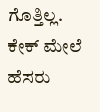ಗೊತ್ತಿಲ್ಲ. ಕೇಕ್ ಮೇಲೆ ಹೆಸರು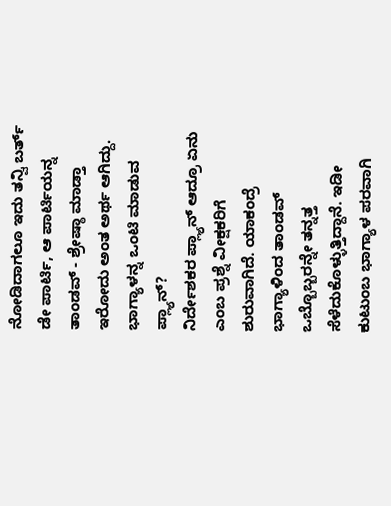ನೋಡಿದಾಗಲೂ ಇದು ತನ್ವಿ ಬರ್ತ್ ಡೇ ಪಾರ್ಟಿ, ಆ ಪಾರ್ಟಿಯನ್ನ ತಾಂಡವ್ - ಶ್ರೇಷ್ಠಾ ಮಾಡ್ತಾ ಇರೋದು ಅಂತ ಅರ್ಥ ಆಗಿದ್ದು.
ಭಾಗ್ಯಾಳನ್ನ ಒಂಟಿ ಮಾಡುವ ಪ್ಲ್ಯಾನ್?
ನಿರ್ದೇಶಕರ ಪ್ಲ್ಯಾನ್ ಆದ್ರೂ ಏನು ಎಂಬ ಪ್ರಶ್ನೆ ವೀಕ್ಷಕರಿಗೆ ಶುರುವಾಗಿದೆ. ಯಾಕಂದ್ರೆ ಭಾಗ್ಯಾಳಿಂದ ತಾಂಡವ್ ಒಬ್ಬೊಬ್ಬರನ್ನೇ ತನ್ನತ್ತ ಸೆಳೆದುಕೊಳ್ಳುತ್ತಿದ್ದಾನೆ. ಇಡೀ ಕುಟುಂಬ ಭಾಗ್ಯಾಳ ಪರವಾಗಿ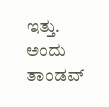ಇತ್ತು. ಅಂದು ತಾಂಡವ್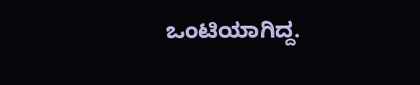ಒಂಟಿಯಾಗಿದ್ದ.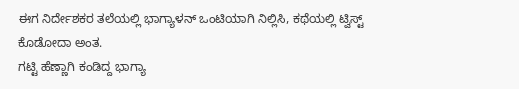ಈಗ ನಿರ್ದೇಶಕರ ತಲೆಯಲ್ಲಿ ಭಾಗ್ಯಾಳನ್ ಒಂಟಿಯಾಗಿ ನಿಲ್ಲಿಸಿ, ಕಥೆಯಲ್ಲಿ ಟ್ವಿಸ್ಟ್ ಕೊಡೋದಾ ಅಂತ.
ಗಟ್ಟಿ ಹೆಣ್ಣಾಗಿ ಕಂಡಿದ್ದ ಭಾಗ್ಯಾ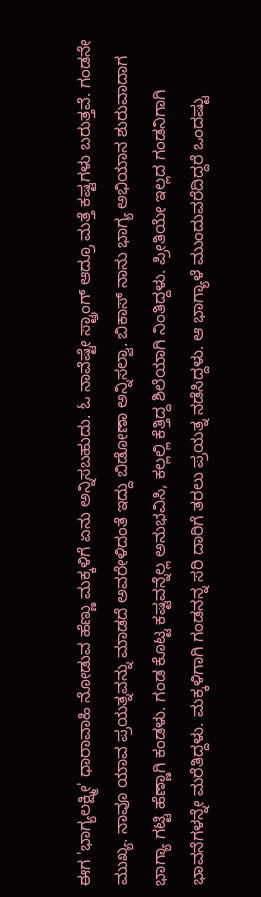ಈಗ 'ಭಾಗ್ಯಲಕ್ಷ್ಮೀ' ಧಾರಾವಾಹಿ ನೋಡುವ ಹೆಣ್ಣು ಮಕ್ಕಳಿಗೆ ಏನು ಅನ್ನಿಸಬಹುದು. ಓ ನಾವೆಷ್ಟೇ ಸ್ಟ್ರಾಂಗ್ ಆದ್ರೂ ಮತ್ತೆ ಕಷ್ಟಗಳು ಬರುತ್ತವೆ. ಗಂಡನೇ ಮುಖ್ಯ. ನಾವೂ ಯಾವ ಪ್ರಯತ್ನವನ್ನು ಮಾಡದೆ ಅವರೇಳಿದಂತೆ ಇದ್ದು ಬಿಡೋಣಾ ಅನ್ನಿಸಲ್ವಾ. ಬಿಕಾಸ್ ನಾನು ಭಾಗ್ಯ ಅಭಿಯಾನ ಶುರುವಾದಾಗ ಭಾಗ್ಯಾ ಗಟ್ಟಿ ಹೆಣ್ಣಾಗಿ ಕಂಡಳು. ಗಂಡ ಕೊಟ್ಟ ಕಷ್ಟವನ್ನೆಲ್ಲ ಅನುಭವಿಸಿ, ಕಲ್ಲಲ್ಲಿ ಕೆತ್ತಿದ್ದ ಶಿಲೆಯಾಗಿ ನಿಂತಿದ್ದಳು. ಪ್ರೀತಿಯೇ ಇಲ್ಲದ ಗಂಡನಿಗಾಗಿ ಭಾವನೆಗಳನ್ನೇ ಮರೆತಿದ್ದಳು. ಮಕ್ಕಳಿಗಾಗಿ ಗಂಡನನ್ನ ಸರಿ ದಾರಿಗೆ ತರಲು ಪ್ರಯತ್ನ ನಡೆಸಿದ್ದಳು. ಆ ಭಾಗ್ಯಾಳೆ ಮುಂದುವರೆದಿದ್ದರೆ ಒಂದಷ್ಟು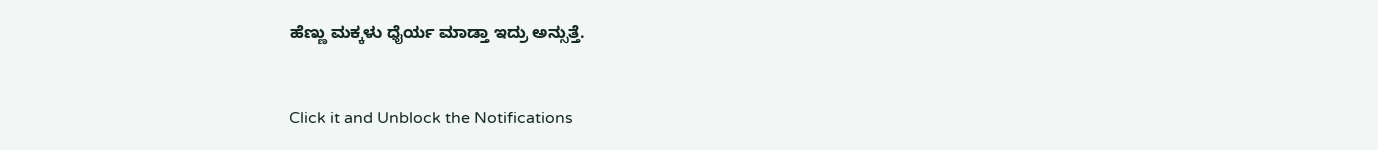ಹೆಣ್ಣು ಮಕ್ಕಳು ಧೈರ್ಯ ಮಾಡ್ತಾ ಇದ್ರು ಅನ್ಸುತ್ತೆ.


Click it and Unblock the Notifications